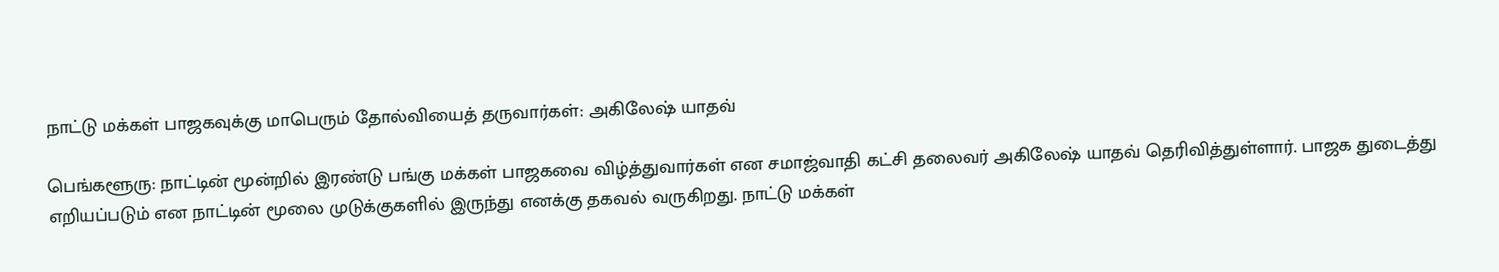நாட்டு மக்கள் பாஜகவுக்கு மாபெரும் தோல்வியைத் தருவார்கள்: அகிலேஷ் யாதவ்

பெங்களூரு: நாட்டின் மூன்றில் இரண்டு பங்கு மக்கள் பாஜகவை விழ்த்துவார்கள் என சமாஜ்வாதி கட்சி தலைவர் அகிலேஷ் யாதவ் தெரிவித்துள்ளார். பாஜக துடைத்து எறியப்படும் என நாட்டின் மூலை முடுக்குகளில் இருந்து எனக்கு தகவல் வருகிறது. நாட்டு மக்கள்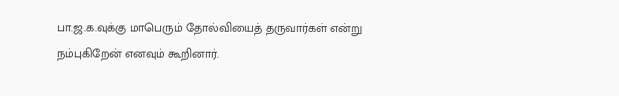பா.ஜ.க.வுக்கு மாபெரும் தோல்வியைத் தருவார்கள் என்று நம்புகிறேன் எனவும் கூறினார்.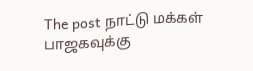The post நாட்டு மக்கள் பாஜகவுக்கு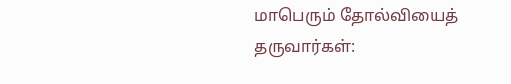மாபெரும் தோல்வியைத் தருவார்கள்: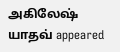அகிலேஷ் யாதவ் appeared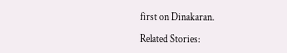first on Dinakaran.

Related Stories: